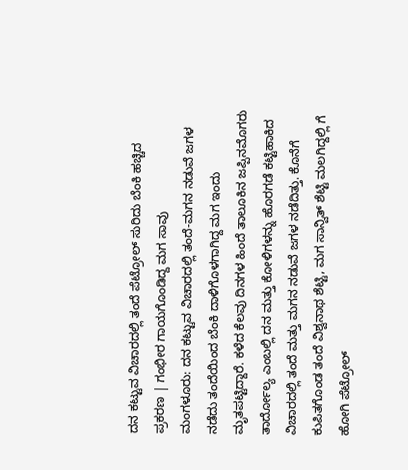ದನ ಕಟ್ಟುವ ವಿಚಾರದಲ್ಲಿ ತಂದೆ ಪೆಟ್ರೋಲ್ ಸುರಿದು ಬೆಂಕಿ ಹಚ್ಚಿದ ಪ್ರಕರಣ | ಗಂಭೀರ ಗಾಯಗೊಂಡಿದ್ದ ಮಗ ಸಾವು
ಮಂಗಳೂರು: ದನ ಕಟ್ಟುವ ವಿಚಾರದಲ್ಲಿ ತಂದೆ-ಮಗನ ನಡುವೆ ಜಗಳ ನಡೆದು ತಂದೆಯಿಂದ ಬೆಂಕಿ ದಾಳಿಗೊಳಗಾಗಿದ್ದ ಮಗ ಇಂದು ಮೃತಪಟ್ಟಿದ್ದಾರೆ. ಕಳೆದ ಕೆಲವು ದಿನಗಳ ಹಿಂದೆ ತಾಲೂಕಿನ ಜಪ್ಪಿನಮೊಗರು ತಾರ್ದೋಲ್ಯ ಎಂಬಲ್ಲಿ ದನ ಮತ್ತು ಕೋಳಿಗಳನ್ನು ಹೊರಗಡೆ ಕಟ್ಟಿಹಾಕಿದ ವಿಚಾರದಲ್ಲಿ ತಂದೆ ಮತ್ತು ಮಗನ ನಡುವೆ ಜಗಳ ನಡೆದಿತ್ತು. ಕೊನೆಗೆ ಕುಪಿತಗೊಂಡ ತಂದೆ ವಿಶ್ವನಾಥ ಶೆಟ್ಟಿ, ಮಗ ಸಾನ್ವಿತ್ ಶೆಟ್ಟಿ ಮಲಗಿದ್ದಲ್ಲಿ ಗೆ ಹೋಗಿ ಪೆಟ್ರೋಲ್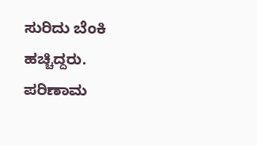ಸುರಿದು ಬೆಂಕಿ ಹಚ್ಚಿದ್ದರು. ಪರಿಣಾಮ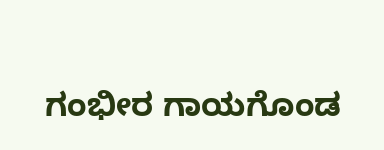ಗಂಭೀರ ಗಾಯಗೊಂಡ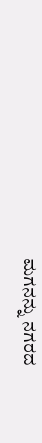ಮಗನನ್ನು ನಗರದ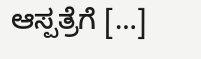ಆಸ್ಪತ್ರೆಗೆ […]